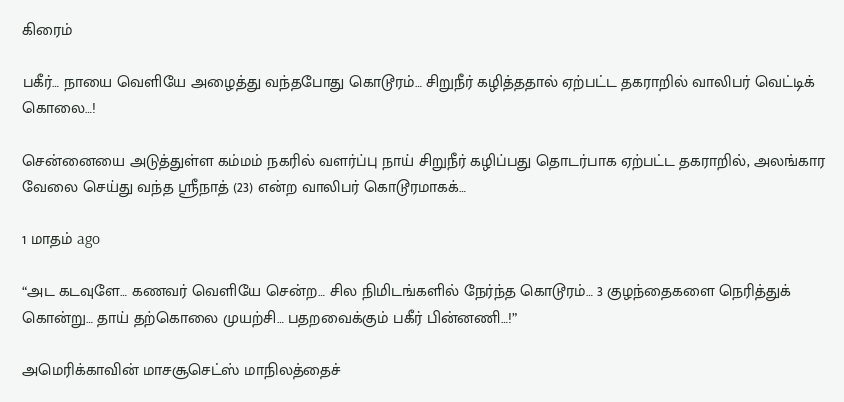கிரைம்

பகீர்… நாயை வெளியே அழைத்து வந்தபோது கொடூரம்… சிறுநீர் கழித்ததால் ஏற்பட்ட தகராறில் வாலிபர் வெட்டிக் கொலை…!

சென்னையை அடுத்துள்ள கம்மம் நகரில் வளர்ப்பு நாய் சிறுநீர் கழிப்பது தொடர்பாக ஏற்பட்ட தகராறில், அலங்கார வேலை செய்து வந்த ஸ்ரீநாத் (23) என்ற வாலிபர் கொடூரமாகக்…

1 மாதம் ago

“அட கடவுளே… கணவர் வெளியே சென்ற… சில நிமிடங்களில் நேர்ந்த கொடூரம்… 3 குழந்தைகளை நெரித்துக் கொன்று… தாய் தற்கொலை முயற்சி… பதறவைக்கும் பகீர் பின்னணி…!”

அமெரிக்காவின் மாசசூசெட்ஸ் மாநிலத்தைச்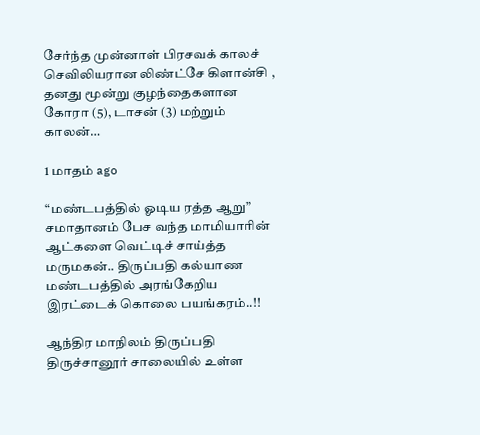சேர்ந்த முன்னாள் பிரசவக் காலச் செவிலியரான லிண்ட்சே கிளான்சி , தனது மூன்று குழந்தைகளான கோரா (5), டாசன் (3) மற்றும் காலன்…

1 மாதம் ago

“மண்டபத்தில் ஓடிய ரத்த ஆறு” சமாதானம் பேச வந்த மாமியாரின் ஆட்களை வெட்டிச் சாய்த்த மருமகன்.. திருப்பதி கல்யாண மண்டபத்தில் அரங்கேறிய இரட்டைக் கொலை பயங்கரம்..!!

ஆந்திர மாநிலம் திருப்பதி திருச்சானூர் சாலையில் உள்ள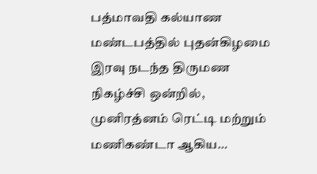பத்மாவதி கல்யாண மண்டபத்தில் புதன்கிழமை இரவு நடந்த திருமண நிகழ்ச்சி ஒன்றில், முனிரத்னம் ரெட்டி மற்றும் மணிகண்டா ஆகிய…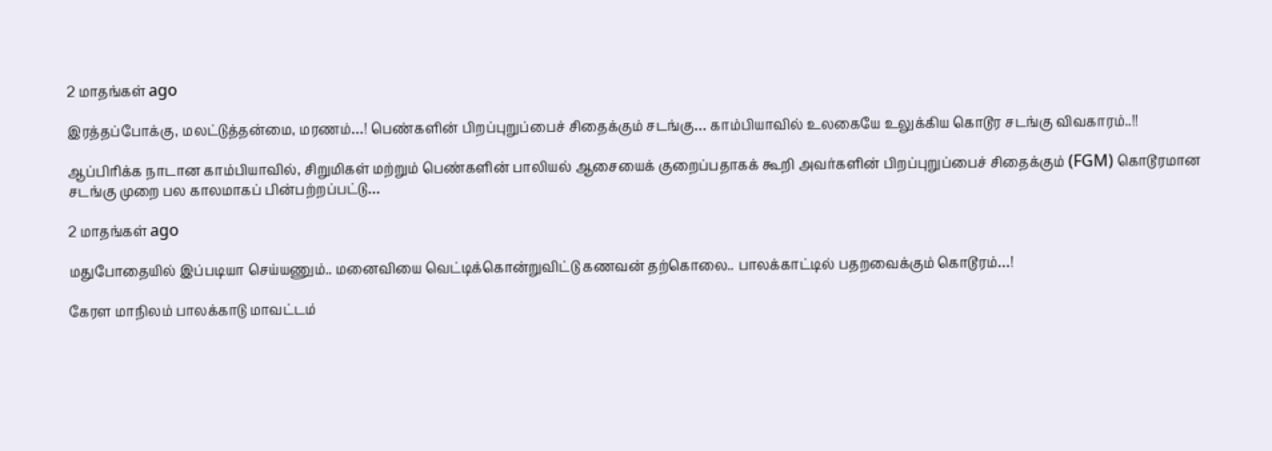2 மாதங்கள் ago

இரத்தப்போக்கு, மலட்டுத்தன்மை, மரணம்…! பெண்களின் பிறப்புறுப்பைச் சிதைக்கும் சடங்கு… காம்பியாவில் உலகையே உலுக்கிய கொடூர சடங்கு விவகாரம்..!!

ஆப்பிரிக்க நாடான காம்பியாவில், சிறுமிகள் மற்றும் பெண்களின் பாலியல் ஆசையைக் குறைப்பதாகக் கூறி அவர்களின் பிறப்புறுப்பைச் சிதைக்கும் (FGM) கொடூரமான சடங்கு முறை பல காலமாகப் பின்பற்றப்பட்டு…

2 மாதங்கள் ago

மதுபோதையில் இப்படியா செய்யணும்.. மனைவியை வெட்டிக்கொன்றுவிட்டு கணவன் தற்கொலை.. பாலக்காட்டில் பதறவைக்கும் கொடூரம்…!

கேரள மாநிலம் பாலக்காடு மாவட்டம்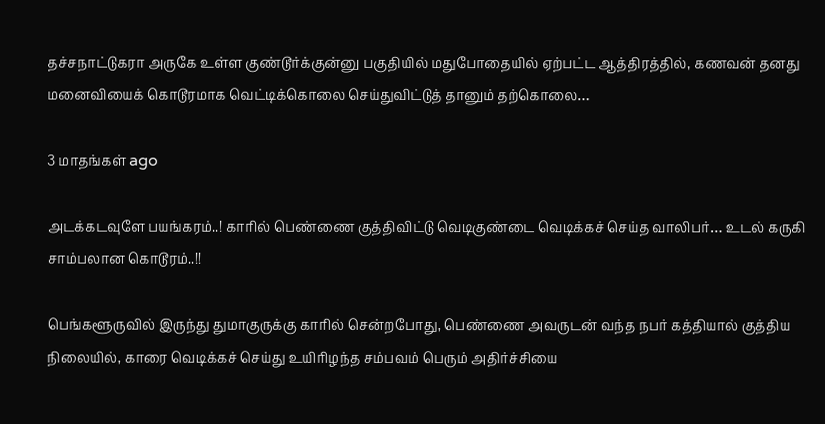தச்சநாட்டுகரா அருகே உள்ள குண்டூர்க்குன்னு பகுதியில் மதுபோதையில் ஏற்பட்ட ஆத்திரத்தில், கணவன் தனது மனைவியைக் கொடூரமாக வெட்டிக்கொலை செய்துவிட்டுத் தானும் தற்கொலை…

3 மாதங்கள் ago

அடக்கடவுளே பயங்கரம்..! காரில் பெண்ணை குத்திவிட்டு வெடிகுண்டை வெடிக்கச் செய்த வாலிபர்… உடல் கருகி சாம்பலான கொடூரம்..!!

பெங்களூருவில் இருந்து துமாகுருக்கு காரில் சென்றபோது, பெண்ணை அவருடன் வந்த நபர் கத்தியால் குத்திய நிலையில், காரை வெடிக்கச் செய்து உயிரிழந்த சம்பவம் பெரும் அதிர்ச்சியை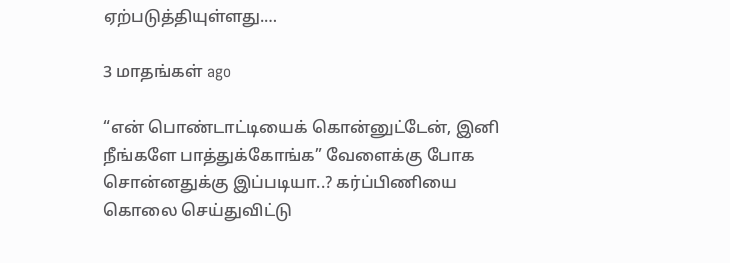ஏற்படுத்தியுள்ளது.…

3 மாதங்கள் ago

“என் பொண்டாட்டியைக் கொன்னுட்டேன், இனி நீங்களே பாத்துக்கோங்க” வேளைக்கு போக சொன்னதுக்கு இப்படியா..? கர்ப்பிணியை கொலை செய்துவிட்டு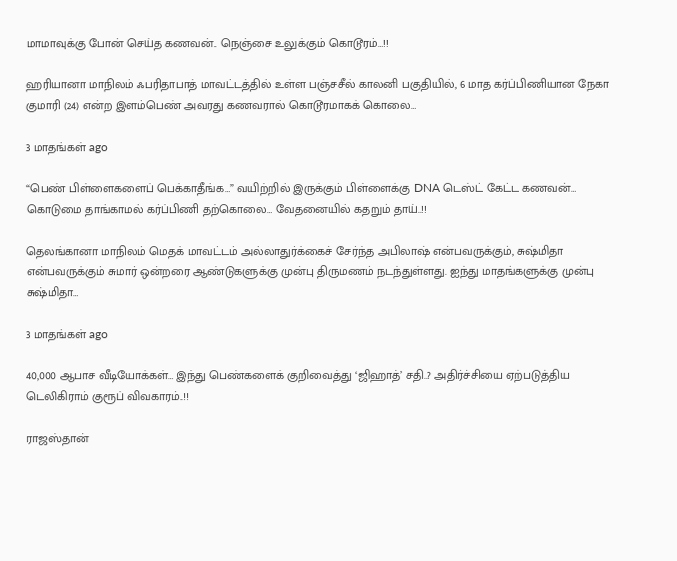மாமாவுக்கு போன் செய்த கணவன்.. நெஞ்சை உலுக்கும் கொடூரம்…!!

ஹரியானா மாநிலம் ஃபரிதாபாத் மாவட்டத்தில் உள்ள பஞ்சசீல் காலனி பகுதியில், 6 மாத கர்ப்பிணியான நேகா குமாரி (24) என்ற இளம்பெண் அவரது கணவரால் கொடூரமாகக் கொலை…

3 மாதங்கள் ago

“பெண் பிள்ளைகளைப் பெக்காதீங்க…” வயிற்றில் இருக்கும் பிள்ளைக்கு DNA டெஸ்ட் கேட்ட கணவன்… கொடுமை தாங்காமல் கர்ப்பிணி தற்கொலை… வேதனையில் கதறும் தாய்..!!

தெலங்கானா மாநிலம் மெதக் மாவட்டம் அல்லாதுர்க்கைச் சேர்ந்த அபிலாஷ் என்பவருக்கும், சுஷ்மிதா என்பவருக்கும் சுமார் ஒன்றரை ஆண்டுகளுக்கு முன்பு திருமணம் நடந்துள்ளது. ஐந்து மாதங்களுக்கு முன்பு சுஷ்மிதா…

3 மாதங்கள் ago

40,000 ஆபாச வீடியோக்கள்… இந்து பெண்களைக் குறிவைத்து ‘ஜிஹாத்’ சதி..? அதிர்ச்சியை ஏற்படுத்திய டெலிகிராம் குரூப் விவகாரம்..!!

ராஜஸ்தான்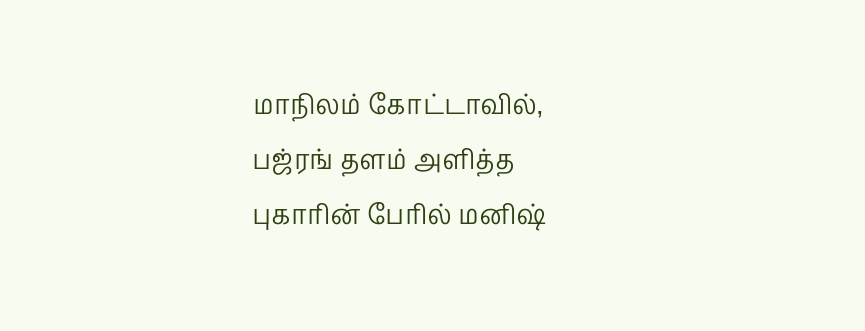மாநிலம் கோட்டாவில், பஜ்ரங் தளம் அளித்த புகாரின் பேரில் மனிஷ்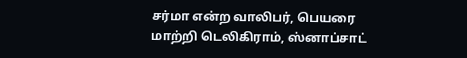சர்மா என்ற வாலிபர், பெயரை மாற்றி டெலிகிராம், ஸ்னாப்சாட்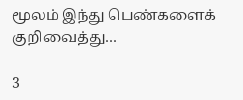மூலம் இந்து பெண்களைக் குறிவைத்து…

3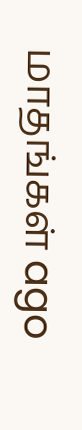மாதங்கள் ago